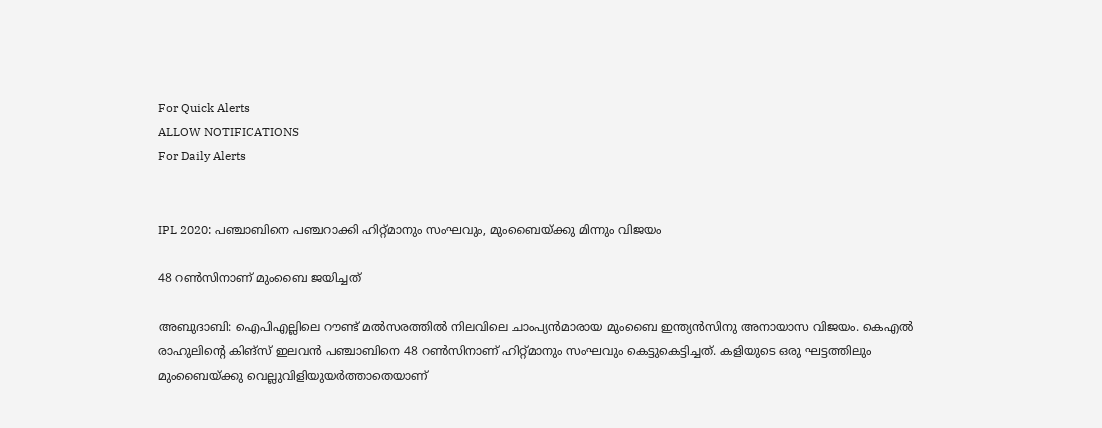For Quick Alerts
ALLOW NOTIFICATIONS
For Daily Alerts


IPL 2020: പഞ്ചാബിനെ പഞ്ചറാക്കി ഹിറ്റ്മാനും സംഘവും, മുംബൈയ്ക്കു മിന്നും വിജയം

48 റണ്‍സിനാണ് മുംബൈ ജയിച്ചത്

അബുദാബി: ഐപിഎല്ലിലെ റൗണ്ട് മല്‍സരത്തില്‍ നിലവിലെ ചാംപ്യന്‍മാരായ മുംബൈ ഇന്ത്യന്‍സിനു അനായാസ വിജയം. കെഎല്‍ രാഹുലിന്റെ കിങ്‌സ് ഇലവന്‍ പഞ്ചാബിനെ 48 റണ്‍സിനാണ് ഹിറ്റ്മാനും സംഘവും കെട്ടുകെട്ടിച്ചത്. കളിയുടെ ഒരു ഘട്ടത്തിലും മുംബൈയ്ക്കു വെല്ലുവിളിയുയര്‍ത്താതെയാണ്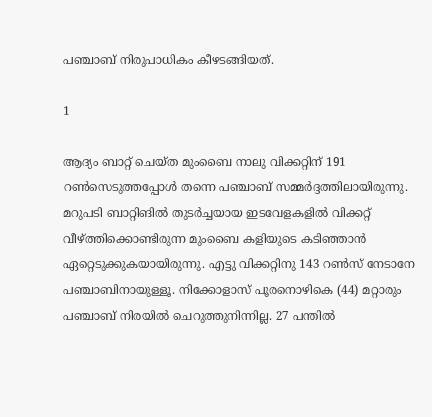പഞ്ചാബ് നിരുപാധികം കീഴടങ്ങിയത്.

1

ആദ്യം ബാറ്റ് ചെയ്ത മുംബൈ നാലു വിക്കറ്റിന് 191 റണ്‍സെടുത്തപ്പോള്‍ തന്നെ പഞ്ചാബ് സമ്മര്‍ദ്ദത്തിലായിരുന്നു. മറുപടി ബാറ്റിങില്‍ തുടര്‍ച്ചയായ ഇടവേളകളില്‍ വിക്കറ്റ് വീഴ്ത്തിക്കൊണ്ടിരുന്ന മുംബൈ കളിയുടെ കടിഞ്ഞാന്‍ ഏറ്റെടുക്കുകയായിരുന്നു. എട്ടു വിക്കറ്റിനു 143 റണ്‍സ് നേടാനേ പഞ്ചാബിനായുള്ളൂ. നിക്കോളാസ് പൂരനൊഴികെ (44) മറ്റാരും പഞ്ചാബ് നിരയില്‍ ചെറുത്തുനിന്നില്ല. 27 പന്തില്‍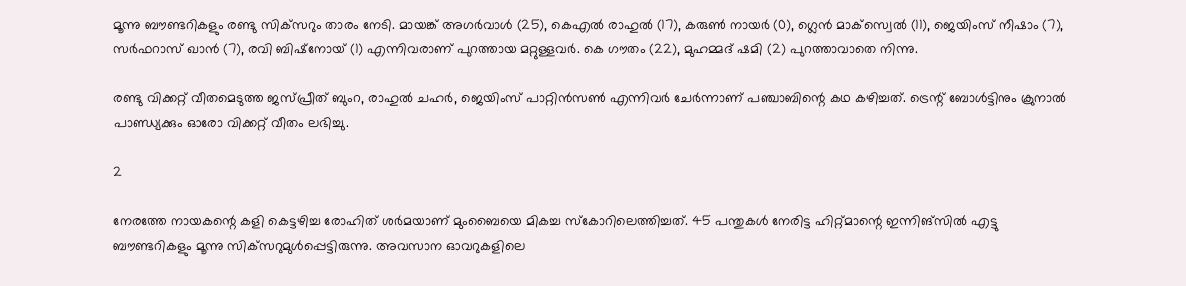മൂന്നു ബൗണ്ടറികളും രണ്ടു സിക്‌സറും താരം നേടി. മായങ്ക് അഗര്‍വാള്‍ (25), കെഎല്‍ രാഹുല്‍ (17), കരുണ്‍ നായര്‍ (0), ഗ്ലെന്‍ മാക്‌സ്വെല്‍ (11), ജെയിംസ് നീഷാം (7), സര്‍ഫറാസ് ഖാന്‍ (7), രവി ബിഷ്‌നോയ് (1) എന്നിവരാണ് പുറത്തായ മറ്റുള്ളവര്‍. കെ ഗൗതം (22), മുഹമ്മദ് ഷമി (2) പുറത്താവാതെ നിന്നു.

രണ്ടു വിക്കറ്റ് വീതമെടുത്ത ജസ്പ്രീത് ബുംറ, രാഹുല്‍ ചഹര്‍, ജെയിംസ് പാറ്റിന്‍സണ്‍ എന്നിവര്‍ ചേര്‍ന്നാണ് പഞ്ചാബിന്റെ കഥ കഴിച്ചത്. ട്രെന്റ് ബോള്‍ട്ടിനും ക്രുനാല്‍ പാണ്ഡ്യക്കും ഓരോ വിക്കറ്റ് വീതം ലഭിച്ചു.

2

നേരത്തേ നായകന്റെ കളി കെട്ടഴിച്ച രോഹിത് ശര്‍മയാണ് മുംബൈയെ മികച്ച സ്‌കോറിലെത്തിച്ചത്. 45 പന്തുകള്‍ നേരിട്ട ഹിറ്റ്മാന്റെ ഇന്നിങ്‌സില്‍ എട്ടു ബൗണ്ടറികളും മൂന്നു സിക്‌സറുമുള്‍പ്പെട്ടിരുന്നു. അവസാന ഓവറുകളിലെ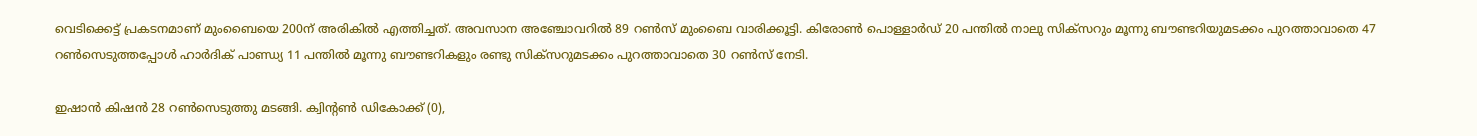വെടിക്കെട്ട് പ്രകടനമാണ് മുംബൈയെ 200ന് അരികില്‍ എത്തിച്ചത്. അവസാന അഞ്ചോവറില്‍ 89 റണ്‍സ് മുംബൈ വാരിക്കൂട്ടി. കിരോണ്‍ പൊള്ളാര്‍ഡ് 20 പന്തില്‍ നാലു സിക്‌സറും മൂന്നു ബൗണ്ടറിയുമടക്കം പുറത്താവാതെ 47 റണ്‍സെടുത്തപ്പോള്‍ ഹാര്‍ദിക് പാണ്ഡ്യ 11 പന്തില്‍ മൂന്നു ബൗണ്ടറികളും രണ്ടു സിക്‌സറുമടക്കം പുറത്താവാതെ 30 റണ്‍സ് നേടി.

ഇഷാന്‍ കിഷന്‍ 28 റണ്‍സെടുത്തു മടങ്ങി. ക്വിന്റണ്‍ ഡികോക്ക് (0),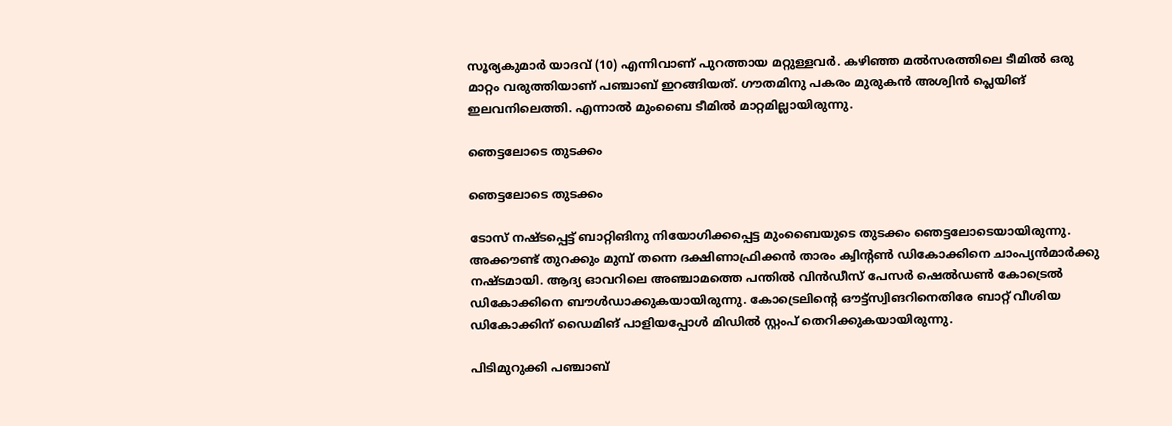സൂര്യകുമാര്‍ യാദവ് (10) എന്നിവാണ് പുറത്തായ മറ്റുള്ളവര്‍. കഴിഞ്ഞ മല്‍സരത്തിലെ ടീമില്‍ ഒരു മാറ്റം വരുത്തിയാണ് പഞ്ചാബ് ഇറങ്ങിയത്. ഗൗതമിനു പകരം മുരുകന്‍ അശ്വിന്‍ പ്ലെയിങ് ഇലവനിലെത്തി. എന്നാല്‍ മുംബൈ ടീമില്‍ മാറ്റമില്ലായിരുന്നു.

ഞെട്ടലോടെ തുടക്കം

ഞെട്ടലോടെ തുടക്കം

ടോസ് നഷ്ടപ്പെട്ട് ബാറ്റിങിനു നിയോഗിക്കപ്പെട്ട മുംബൈയുടെ തുടക്കം ഞെട്ടലോടെയായിരുന്നു. അക്കൗണ്ട് തുറക്കും മുമ്പ് തന്നെ ദക്ഷിണാഫ്രിക്കന്‍ താരം ക്വിന്റണ്‍ ഡികോക്കിനെ ചാംപ്യന്‍മാര്‍ക്കു നഷ്ടമായി. ആദ്യ ഓവറിലെ അഞ്ചാമത്തെ പന്തില്‍ വിന്‍ഡീസ് പേസര്‍ ഷെല്‍ഡണ്‍ കോട്രെല്‍ ഡികോക്കിനെ ബൗള്‍ഡാക്കുകയായിരുന്നു. കോട്രെലിന്റെ ഔട്ട്‌സ്വിങറിനെതിരേ ബാറ്റ് വീശിയ ഡികോക്കിന് ഡൈമിങ് പാളിയപ്പോള്‍ മിഡില്‍ സ്റ്റംപ് തെറിക്കുകയായിരുന്നു.

പിടിമുറുക്കി പഞ്ചാബ്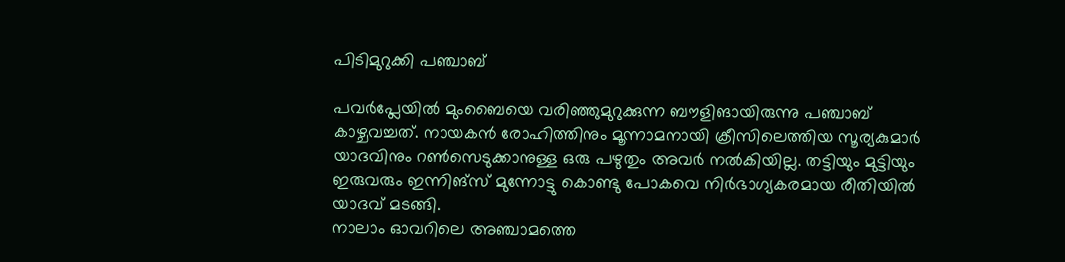പിടിമുറുക്കി പഞ്ചാബ്

പവര്‍പ്ലേയില്‍ മുംബൈയെ വരിഞ്ഞുമുറുക്കുന്ന ബൗളിങായിരുന്നു പഞ്ചാബ് കാഴ്ചവച്ചത്. നായകന്‍ രോഹിത്തിനും മൂന്നാമനായി ക്രീസിലെത്തിയ സൂര്യകുമാര്‍ യാദവിനും റണ്‍സെടുക്കാനുള്ള ഒരു പഴുതും അവര്‍ നല്‍കിയില്ല. തട്ടിയും മുട്ടിയും ഇരുവരും ഇന്നിങ്‌സ് മുന്നോട്ടു കൊണ്ടു പോകവെ നിര്‍ഭാഗ്യകരമായ രീതിയില്‍ യാദവ് മടങ്ങി.
നാലാം ഓവറിലെ അഞ്ചാമത്തെ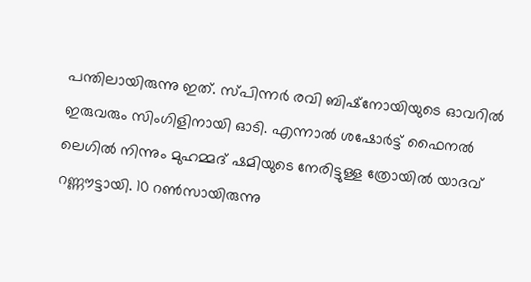പന്തിലായിരുന്നു ഇത്. സ്പിന്നര്‍ രവി ബിഷ്‌നോയിയുടെ ഓവറില്‍ ഇരുവരും സിംഗിളിനായി ഓടി. എന്നാല്‍ ശഷോര്‍ട്ട് ഫൈനല്‍ ലെഗില്‍ നിന്നും മുഹമ്മദ് ഷമിയുടെ നേരിട്ടുള്ള ത്രോയില്‍ യാദവ് റണ്ണൗട്ടായി. 10 റണ്‍സായിരുന്നു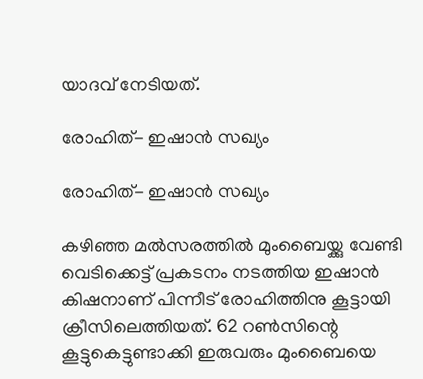യാദവ് നേടിയത്.

രോഹിത്- ഇഷാന്‍ സഖ്യം

രോഹിത്- ഇഷാന്‍ സഖ്യം

കഴിഞ്ഞ മല്‍സരത്തില്‍ മുംബൈയ്ക്കു വേണ്ടി വെടിക്കെട്ട് പ്രകടനം നടത്തിയ ഇഷാന്‍ കിഷനാണ് പിന്നീട് രോഹിത്തിനു കൂട്ടായി ക്രീസിലെത്തിയത്. 62 റണ്‍സിന്റെ കൂട്ടുകെട്ടുണ്ടാക്കി ഇരുവരും മുംബൈയെ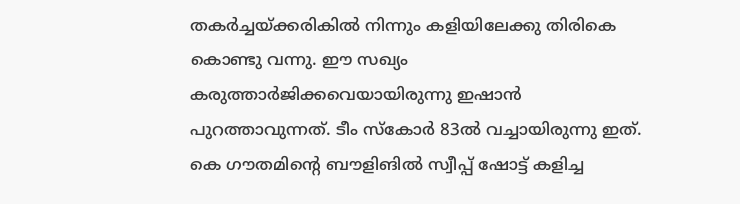തകര്‍ച്ചയ്ക്കരികില്‍ നിന്നും കളിയിലേക്കു തിരികെ കൊണ്ടു വന്നു. ഈ സഖ്യം കരുത്താര്‍ജിക്കവെയായിരുന്നു ഇഷാന്‍ പുറത്താവുന്നത്. ടീം സ്‌കോര്‍ 83ല്‍ വച്ചായിരുന്നു ഇത്.
കെ ഗൗതമിന്റെ ബൗളിങില്‍ സ്വീപ്പ് ഷോട്ട് കളിച്ച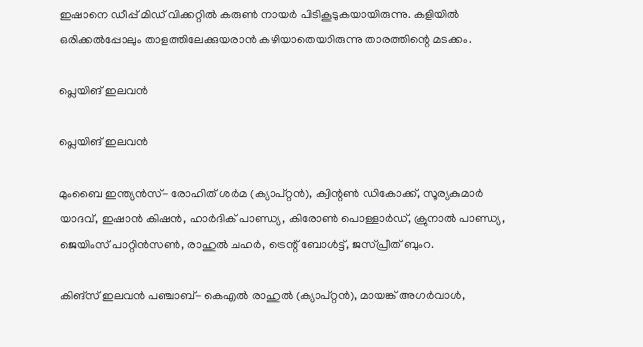ഇഷാനെ ഡീപ്പ് മിഡ് വിക്കറ്റില്‍ കരുണ്‍ നായര്‍ പിടികൂടുകയായിരുന്നു. കളിയില്‍ ഒരിക്കല്‍പ്പോലും താളത്തിലേക്കുയരാന്‍ കഴിയാതെയാിരുന്നു താരത്തിന്റെ മടക്കം.

പ്ലെയിങ് ഇലവന്‍

പ്ലെയിങ് ഇലവന്‍

മുംബൈ ഇന്ത്യന്‍സ്- രോഹിത് ശര്‍മ (ക്യാപ്റ്റന്‍), ക്വിന്റണ്‍ ഡികോക്ക്, സൂര്യകുമാര്‍ യാദവ്, ഇഷാന്‍ കിഷന്‍, ഹാര്‍ദിക് പാണ്ഡ്യ, കിരോണ്‍ പൊള്ളാര്‍ഡ്, ക്രുനാല്‍ പാണ്ഡ്യ, ജെയിംസ് പാറ്റിന്‍സണ്‍, രാഹുല്‍ ചഹര്‍, ട്രെന്റ് ബോള്‍ട്ട്, ജസ്പ്രീത് ബുംറ.

കിങ്‌സ് ഇലവന്‍ പഞ്ചാബ്- കെഎല്‍ രാഹുല്‍ (ക്യാപ്റ്റന്‍), മായങ്ക് അഗര്‍വാള്‍,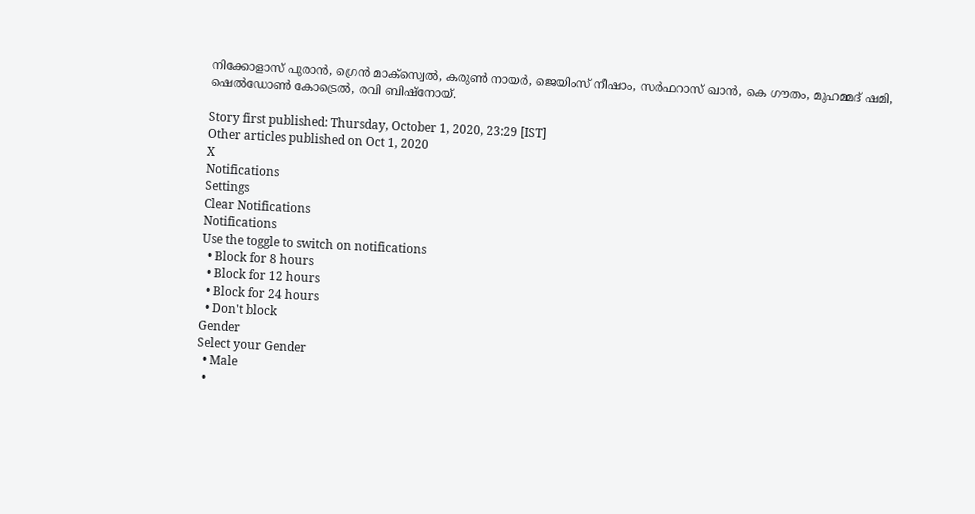നിക്കോളാസ് പുരാന്‍, ഗ്രെന്‍ മാക്‌സ്വെല്‍, കരുണ്‍ നായര്‍, ജെയിംസ് നീഷാം, സര്‍ഫറാസ് ഖാന്‍, കെ ഗൗതം, മുഹമ്മദ് ഷമി, ഷെല്‍ഡോണ്‍ കോട്രെല്‍, രവി ബിഷ്‌നോയ്.

Story first published: Thursday, October 1, 2020, 23:29 [IST]
Other articles published on Oct 1, 2020
X
Notifications
Settings
Clear Notifications
Notifications
Use the toggle to switch on notifications
  • Block for 8 hours
  • Block for 12 hours
  • Block for 24 hours
  • Don't block
Gender
Select your Gender
  • Male
  •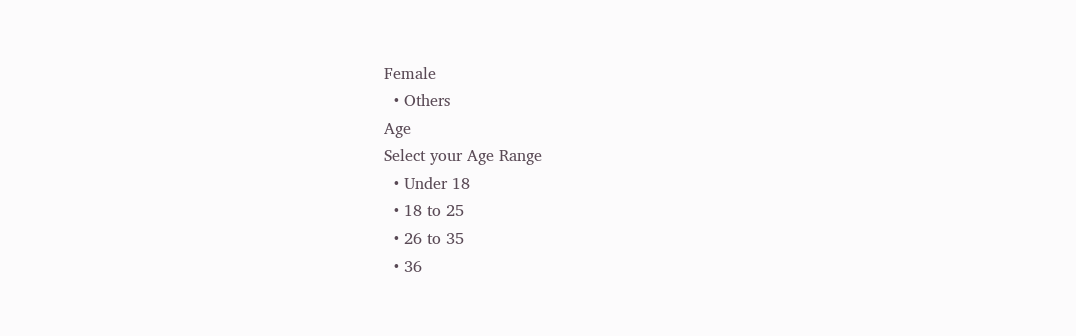Female
  • Others
Age
Select your Age Range
  • Under 18
  • 18 to 25
  • 26 to 35
  • 36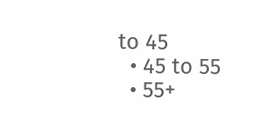to 45
  • 45 to 55
  • 55+